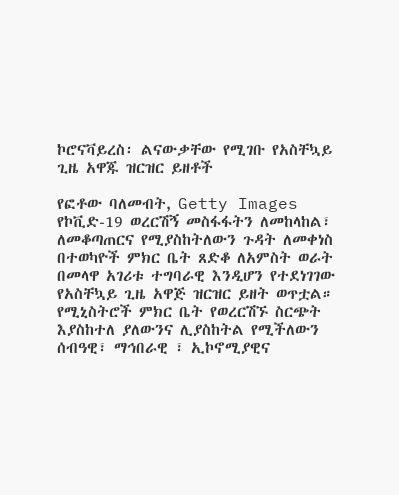ኮሮናቫይረስ፡ ልናውቃቸው የሚገቡ የአስቸኳይ ጊዜ አዋጁ ዝርዝር ይዘቶች

የፎቶው ባለመብት, Getty Images
የኮቪድ-19 ወረርሽኝ መስፋፋትን ለመከላከል፣ ለመቆጣጠርና የሚያስከትለውን ጉዳት ለመቀነስ በተወካዮች ምክር ቤት ጸድቆ ለአምስት ወራት በመላዋ አገሪቱ ተግባራዊ እንዲሆን የተደነገገው የአስቸኳይ ጊዜ አዋጅ ዝርዝር ይዘት ወጥቷል።
የሚኒስትሮች ምክር ቤት የወረርሽኙ ስርጭት እያስከተለ ያለውንና ሊያስከትል የሚችለውን ሰብዓዊ፣ ማኅበራዊ ፣ ኢኮኖሚያዊና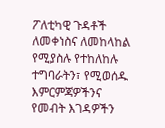ፖለቲካዊ ጉዳቶች ለመቀነስና ለመከላከል የሚያስሉ የተከለከሉ ተግባራትን፣ የሚወሰዱ እምርምጃዎችንና የመብት እገዳዎችን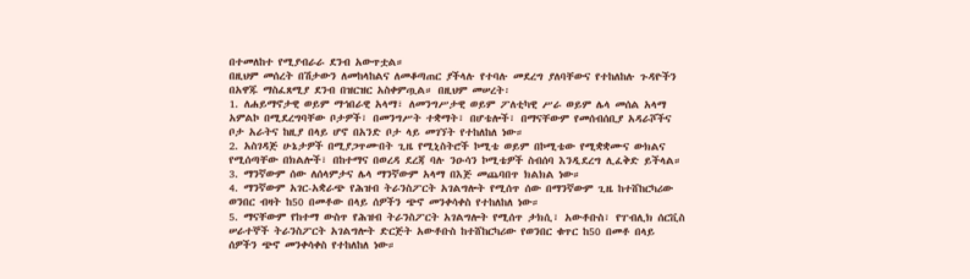በተመለከተ የሚያብራራ ደንብ አውጥቷል።
በዚህም መሰረት በሽታውን ለመከላከልና ለመቆጣጠር ያችላሉ የተባሉ መደረግ ያለባቸውና የተከለከሉ ጉዳዮችን በአዋጁ ማስፈጸሚያ ደንብ በዝርዝር አስቀምጧል። በዚህም መሠረት፡
1. ለሐይማኖታዊ ወይም ማኅበራዊ አላማ፣ ለመንግሥታዊ ወይም ፖለቲካዊ ሥራ ወይም ሌላ መሰል አላማ አምልኮ በሚደረግባቸው ቦታዎች፣ በመንግሥት ተቋማት፣ በሆቴሎች፣ በማናቸውም የመሰብሰቢያ አዳራሾችና ቦታ አራትና ከዚያ በላይ ሆኖ በአንድ ቦታ ላይ መገኘት የተከለከለ ነው።
2. አስገዳጅ ሁኔታዎች በሚያጋጥሙበት ጊዜ የሚኒስትሮች ኮሚቴ ወይም በኮሚቴው የሚቋቋሙና ውክልና የሚሰጣቸው በክልሎች፣ በከተማና በወረዳ ደረጃ ባሉ ንዑሳን ኮሚቴዎች ስብሰባ እንዲደረግ ሊፈቅድ ይችላል።
3. ማንኛውም ሰው ለሰላምታና ሌላ ማንኛውም አላማ በእጅ መጨባበጥ ክልክል ነው።
4. ማንኛውም አገር-አቋራጭ የሕዝብ ትራንስፖርት አገልግሎት የሚሰጥ ሰው በማንኛውም ጊዜ ከተሸከርካሪው ወንበር ብዛት ከ50 በመቶው በላይ ሰዎችን ጭኖ መንቀሳቀስ የተከለከለ ነው።
5. ማናቸውም የከተማ ውስጥ የሕዝብ ትራንስፖርት አገልግሎት የሚሰጥ ታክሲ፣ አውቶቡስ፣ የፐብሊክ ሰርቪስ ሠራተኞች ትራንስፖርት አገልግሎት ድርጅት አውቶቡስ ከተሸከርካሪው የወንበር ቁጥር ከ50 በመቶ በላይ ሰዎችን ጭኖ መንቀሳቀስ የተከለከለ ነው።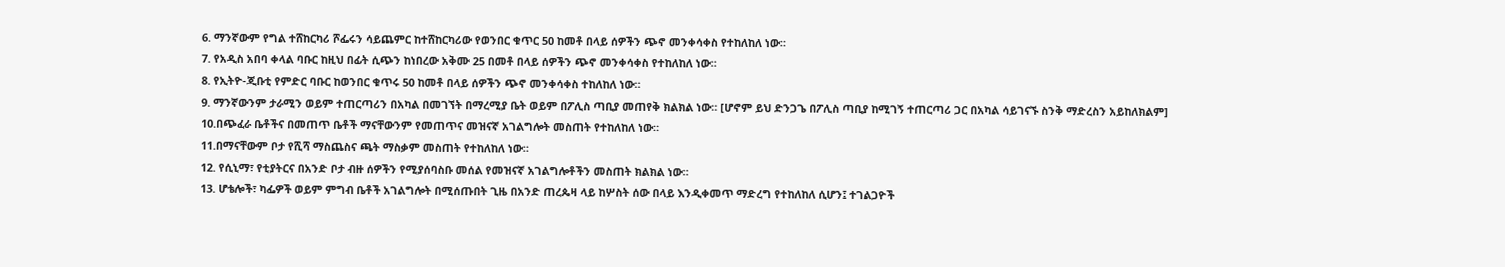6. ማንኛውም የግል ተሸከርካሪ ሾፌሩን ሳይጨምር ከተሸከርካሪው የወንበር ቁጥር 50 ከመቶ በላይ ሰዎችን ጭኖ መንቀሳቀስ የተከለከለ ነው።
7. የአዲስ አበባ ቀላል ባቡር ከዚህ በፊት ሲጭን ከነበረው አቅሙ 25 በመቶ በላይ ሰዎችን ጭኖ መንቀሳቀስ የተከለከለ ነው።
8. የኢትዮ-ጂቡቲ የምድር ባቡር ከወንበር ቁጥሩ 50 ከመቶ በላይ ሰዎችን ጭኖ መንቀሳቀስ ተከለከለ ነው።
9. ማንኛውንም ታራሚን ወይም ተጠርጣሪን በአካል በመገኘት በማረሚያ ቤት ወይም በፖሊስ ጣቢያ መጠየቅ ክልክል ነው። [ሆኖም ይህ ድንጋጌ በፖሊስ ጣቢያ ከሚገኝ ተጠርጣሪ ጋር በአካል ሳይገናኙ ስንቅ ማድረስን አይከለክልም]
10.በጭፈራ ቤቶችና በመጠጥ ቤቶች ማናቸውንም የመጠጥና መዝናኛ አገልግሎት መስጠት የተከለከለ ነው።
11.በማናቸውም ቦታ የሺሻ ማስጨስና ጫት ማስቃም መስጠት የተከለከለ ነው።
12. የሲኒማ፣ የቲያትርና በአንድ ቦታ ብዙ ሰዎችን የሚያሰባስቡ መሰል የመዝናኛ አገልግሎቶችን መስጠት ክልክል ነው።
13. ሆቴሎች፣ ካፌዎች ወይም ምግብ ቤቶች አገልግሎት በሚሰጡበት ጊዜ በአንድ ጠረጴዛ ላይ ከሦስት ሰው በላይ እንዲቀመጥ ማድረግ የተከለከለ ሲሆን፤ ተገልጋዮች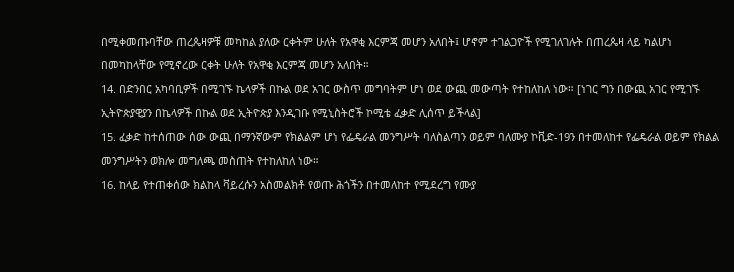በሚቀመጡባቸው ጠረጴዛዎቹ መካከል ያለው ርቀትም ሁለት የአዋቂ እርምጃ መሆን አለበት፤ ሆኖም ተገልጋዮች የሚገለገሉት በጠረጴዛ ላይ ካልሆነ በመካከላቸው የሚኖረው ርቀት ሁለት የአዋቂ እርምጃ መሆን አለበት።
14. በድንበር አካባቢዎች በሚገኙ ኬላዎች በኩል ወደ አገር ውስጥ መግባትም ሆነ ወደ ውጪ መውጣት የተከለከለ ነው። [ነገር ግን በውጪ አገር የሚገኙ ኢትዮጵያዊያን በኬላዎች በኩል ወደ ኢትዮጵያ እንዲገቡ የሚኒስትሮች ኮሚቴ ፈቃድ ሊሰጥ ይችላል]
15. ፈቃድ ከተሰጠው ሰው ውጪ በማንኛውም የክልልም ሆነ የፌዴራል መንግሥት ባለስልጣን ወይም ባለሙያ ኮቪድ-19ን በተመለከተ የፌዴራል ወይም የክልል መንግሥትን ወክሎ መግለጫ መስጠት የተከለከለ ነው።
16. ከላይ የተጠቀሰው ክልከላ ቫይረሱን አስመልክቶ የወጡ ሕጎችን በተመለከተ የሚደረግ የሙያ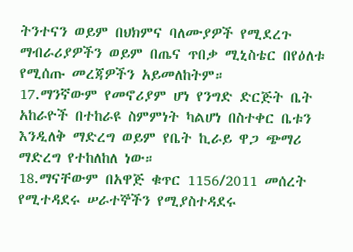ትንተናን ወይም በህክምና ባለሙያዎች የሚደረጉ ማብራሪያዎችን ወይም በጤና ጥበቃ ሚኒስቴር በየዕለቱ የሚሰጡ መረጃዎችን አይመለከትም።
17.ማንኛውም የመኖሪያም ሆነ የንግድ ድርጅት ቤት አከራዮች በተከራዩ ስምምነት ካልሆነ በስተቀር ቤቱን እንዲለቅ ማድረግ ወይም የቤት ኪራይ ዋጋ ጭማሪ ማድረግ የተከለከለ ነው።
18.ማናቸውም በአዋጅ ቁጥር 1156/2011 መሰረት የሚተዳደሩ ሠራተኞችን የሚያስተዳደሩ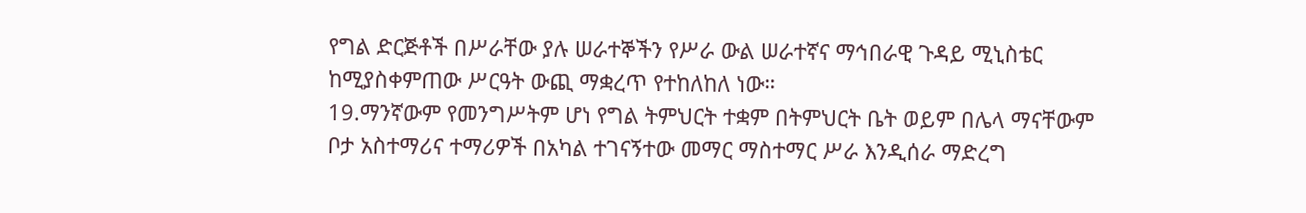የግል ድርጅቶች በሥራቸው ያሉ ሠራተኞችን የሥራ ውል ሠራተኛና ማኅበራዊ ጉዳይ ሚኒስቴር ከሚያስቀምጠው ሥርዓት ውጪ ማቋረጥ የተከለከለ ነው።
19.ማንኛውም የመንግሥትም ሆነ የግል ትምህርት ተቋም በትምህርት ቤት ወይም በሌላ ማናቸውም ቦታ አስተማሪና ተማሪዎች በአካል ተገናኝተው መማር ማስተማር ሥራ እንዲሰራ ማድረግ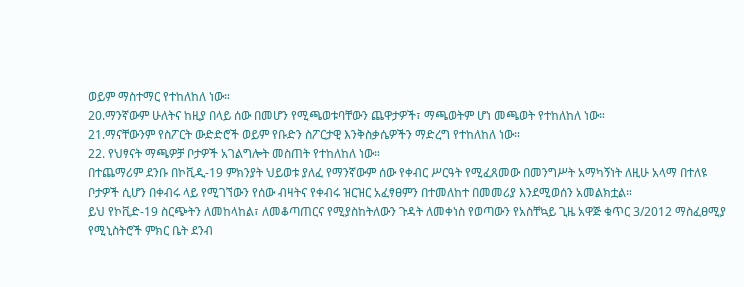ወይም ማስተማር የተከለከለ ነው።
20.ማንኛውም ሁለትና ከዚያ በላይ ሰው በመሆን የሚጫወቱባቸውን ጨዋታዎች፣ ማጫወትም ሆነ መጫወት የተከለከለ ነው።
21.ማናቸውንም የስፖርት ውድድሮች ወይም የቡድን ስፖርታዊ እንቅስቃሴዎችን ማድረግ የተከለከለ ነው።
22. የህፃናት ማጫዎቻ ቦታዎች አገልግሎት መስጠት የተከለከለ ነው።
በተጨማሪም ደንቡ በኮቪዲ-19 ምክንያት ህይወቱ ያለፈ የማንኛውም ሰው የቀብር ሥርዓት የሚፈጸመው በመንግሥት አማካኝነት ለዚሁ አላማ በተለዩ ቦታዎች ሲሆን በቀብሩ ላይ የሚገኘውን የሰው ብዛትና የቀብሩ ዝርዝር አፈፃፀምን በተመለከተ በመመሪያ እንደሚወሰን አመልክቷል።
ይህ የኮቪድ-19 ስርጭትን ለመከላከል፣ ለመቆጣጠርና የሚያስከትለውን ጉዳት ለመቀነስ የወጣውን የአስቸኳይ ጊዜ አዋጅ ቁጥር 3/2012 ማስፈፀሚያ የሚኒስትሮች ምክር ቤት ደንብ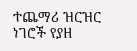ተጨማሪ ዝርዝር ነገሮች የያዘ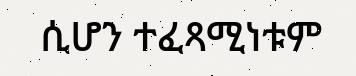ሲሆን ተፈጻሚነቱም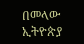በመላው ኢትዮጵያ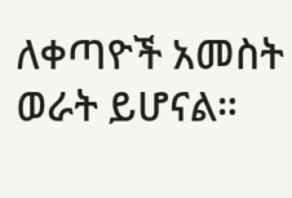ለቀጣዮች አመስት ወራት ይሆናል።